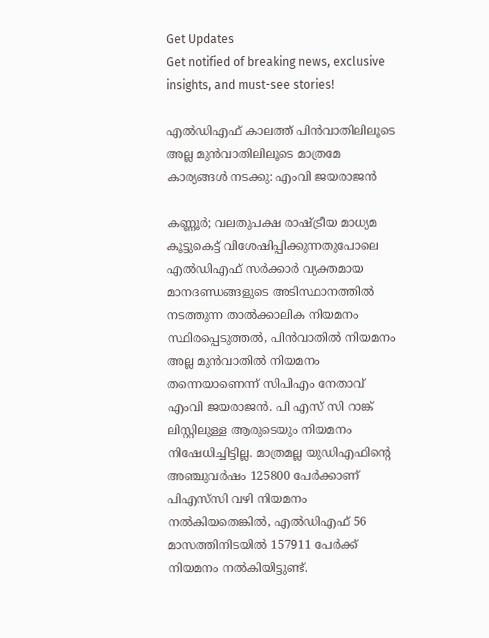Get Updates
Get notified of breaking news, exclusive insights, and must-see stories!

എൽഡിഎഫ് കാലത്ത് പിൻവാതിലിലൂടെ അല്ല മുൻവാതിലിലൂടെ മാത്രമേ കാര്യങ്ങൾ നടക്കു: എംവി ജയരാജന്‍

കണ്ണൂര്‍; വലതുപക്ഷ രാഷ്ട്രീയ മാധ്യമ കൂട്ടുകെട്ട് വിശേഷിപ്പിക്കുന്നതുപോലെ എൽഡിഎഫ് സർക്കാർ വ്യക്തമായ മാനദണ്ഡങ്ങളുടെ അടിസ്ഥാനത്തിൽ നടത്തുന്ന താൽക്കാലിക നിയമനം സ്ഥിരപ്പെടുത്തൽ, പിൻവാതിൽ നിയമനം അല്ല മുൻവാതിൽ നിയമനം തന്നെയാണെന്ന് സിപിഎം നേതാവ് എംവി ജയരാജന്‍. പി എസ് സി റാങ്ക് ലിസ്റ്റിലുള്ള ആരുടെയും നിയമനം നിഷേധിച്ചിട്ടില്ല. മാത്രമല്ല യുഡിഎഫിന്റെ അഞ്ചുവർഷം 125800 പേർക്കാണ് പിഎസ്‌സി വഴി നിയമനം നൽകിയതെങ്കിൽ, എൽഡിഎഫ് 56 മാസത്തിനിടയിൽ 157911 പേർക്ക് നിയമനം നൽകിയിട്ടുണ്ട്.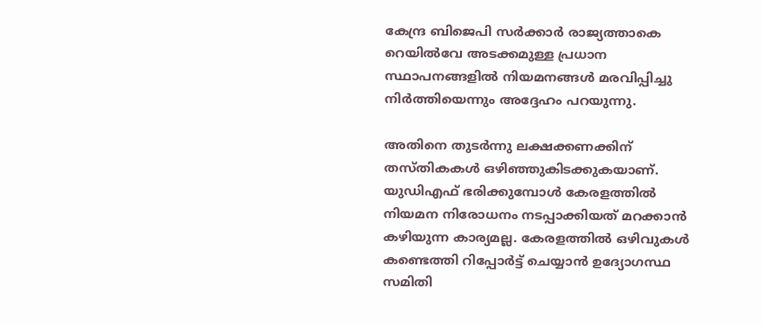കേന്ദ്ര ബിജെപി സർക്കാർ രാജ്യത്താകെ റെയിൽവേ അടക്കമുള്ള പ്രധാന സ്ഥാപനങ്ങളിൽ നിയമനങ്ങൾ മരവിപ്പിച്ചു നിർത്തിയെന്നും അദ്ദേഹം പറയുന്നു.

അതിനെ തുടർന്നു ലക്ഷക്കണക്കിന് തസ്തികകൾ ഒഴിഞ്ഞുകിടക്കുകയാണ്. യുഡിഎഫ് ഭരിക്കുമ്പോൾ കേരളത്തിൽ നിയമന നിരോധനം നടപ്പാക്കിയത് മറക്കാൻ കഴിയുന്ന കാര്യമല്ല. കേരളത്തിൽ ഒഴിവുകൾ കണ്ടെത്തി റിപ്പോർട്ട് ചെയ്യാൻ ഉദ്യോഗസ്ഥ സമിതി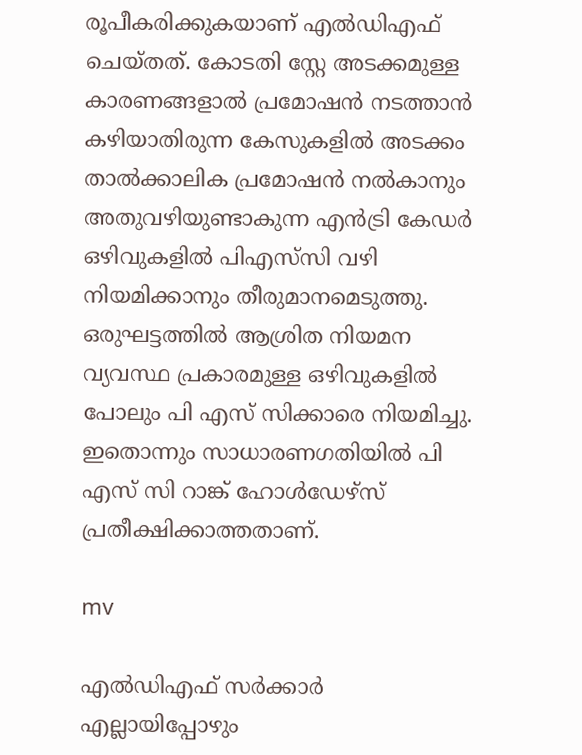രൂപീകരിക്കുകയാണ് എൽഡിഎഫ് ചെയ്തത്. കോടതി സ്റ്റേ അടക്കമുള്ള കാരണങ്ങളാൽ പ്രമോഷൻ നടത്താൻ കഴിയാതിരുന്ന കേസുകളിൽ അടക്കം താൽക്കാലിക പ്രമോഷൻ നൽകാനും അതുവഴിയുണ്ടാകുന്ന എൻട്രി കേഡർ ഒഴിവുകളിൽ പിഎസ്‌സി വഴി നിയമിക്കാനും തീരുമാനമെടുത്തു. ഒരുഘട്ടത്തിൽ ആശ്രിത നിയമന വ്യവസ്ഥ പ്രകാരമുള്ള ഒഴിവുകളിൽ പോലും പി എസ് സിക്കാരെ നിയമിച്ചു. ഇതൊന്നും സാധാരണഗതിയിൽ പി എസ് സി റാങ്ക് ഹോൾഡേഴ്സ് പ്രതീക്ഷിക്കാത്തതാണ്.

mv

എൽഡിഎഫ് സർക്കാർ എല്ലായിപ്പോഴും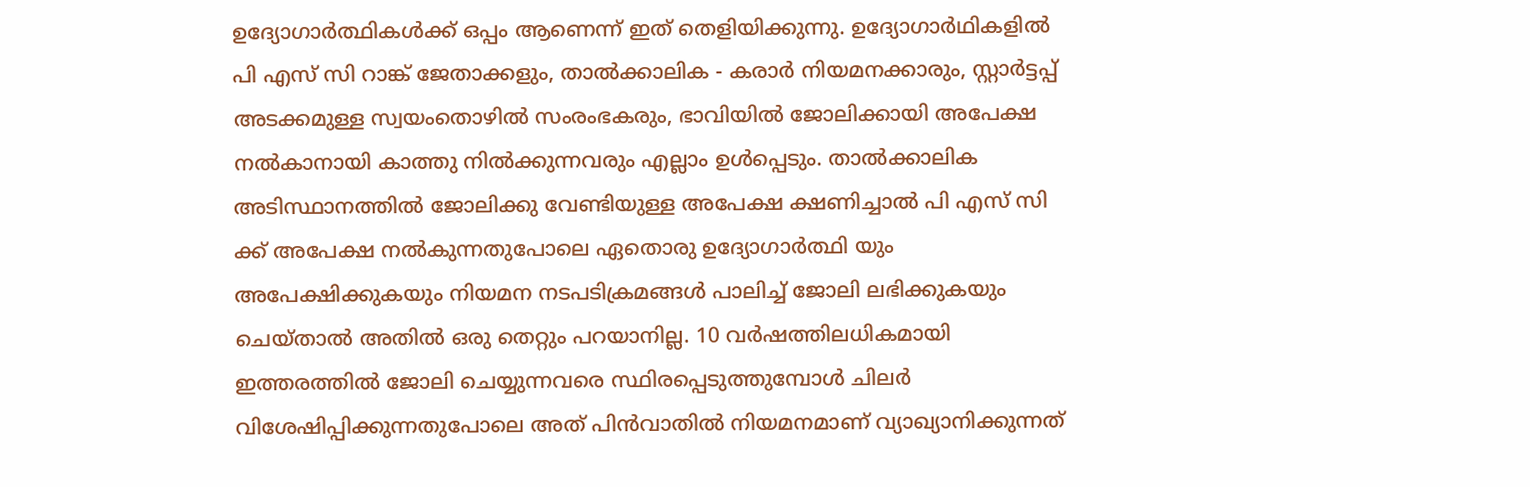ഉദ്യോഗാർത്ഥികൾക്ക് ഒപ്പം ആണെന്ന് ഇത് തെളിയിക്കുന്നു. ഉദ്യോഗാർഥികളിൽ പി എസ് സി റാങ്ക് ജേതാക്കളും, താൽക്കാലിക - കരാർ നിയമനക്കാരും, സ്റ്റാർട്ടപ്പ് അടക്കമുള്ള സ്വയംതൊഴിൽ സംരംഭകരും, ഭാവിയിൽ ജോലിക്കായി അപേക്ഷ നൽകാനായി കാത്തു നിൽക്കുന്നവരും എല്ലാം ഉൾപ്പെടും. താൽക്കാലിക അടിസ്ഥാനത്തിൽ ജോലിക്കു വേണ്ടിയുള്ള അപേക്ഷ ക്ഷണിച്ചാൽ പി എസ് സി ക്ക് അപേക്ഷ നൽകുന്നതുപോലെ ഏതൊരു ഉദ്യോഗാർത്ഥി യും അപേക്ഷിക്കുകയും നിയമന നടപടിക്രമങ്ങൾ പാലിച്ച് ജോലി ലഭിക്കുകയും ചെയ്താൽ അതിൽ ഒരു തെറ്റും പറയാനില്ല. 10 വർഷത്തിലധികമായി ഇത്തരത്തിൽ ജോലി ചെയ്യുന്നവരെ സ്ഥിരപ്പെടുത്തുമ്പോൾ ചിലർ വിശേഷിപ്പിക്കുന്നതുപോലെ അത് പിൻവാതിൽ നിയമനമാണ് വ്യാഖ്യാനിക്കുന്നത്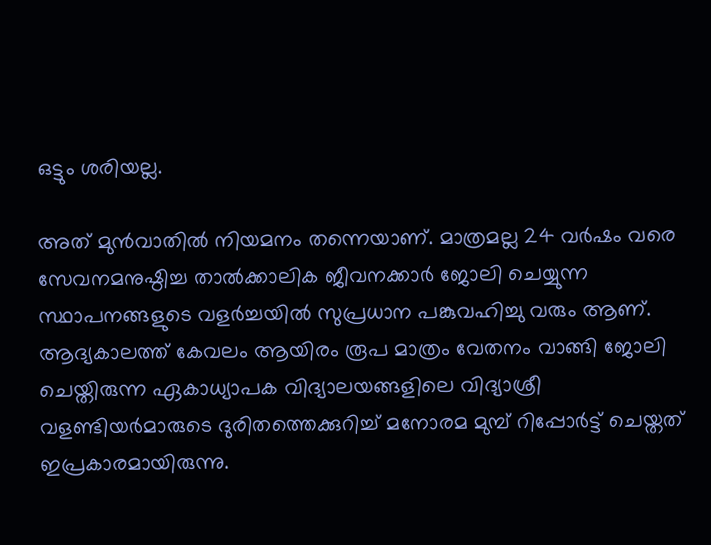ഒട്ടും ശരിയല്ല.

അത് മുൻവാതിൽ നിയമനം തന്നെയാണ്. മാത്രമല്ല 24 വർഷം വരെ സേവനമനുഷ്ഠിച്ച താൽക്കാലിക ജീവനക്കാർ ജോലി ചെയ്യുന്ന സ്ഥാപനങ്ങളുടെ വളർച്ചയിൽ സുപ്രധാന പങ്കുവഹിച്ചു വരും ആണ്. ആദ്യകാലത്ത് കേവലം ആയിരം രൂപ മാത്രം വേതനം വാങ്ങി ജോലി ചെയ്തിരുന്ന ഏകാധ്യാപക വിദ്യാലയങ്ങളിലെ വിദ്യാശ്രീ വളണ്ടിയർമാരുടെ ദുരിതത്തെക്കുറിച്ച് മനോരമ മുമ്പ് റിപ്പോർട്ട് ചെയ്തത് ഇപ്രകാരമായിരുന്നു.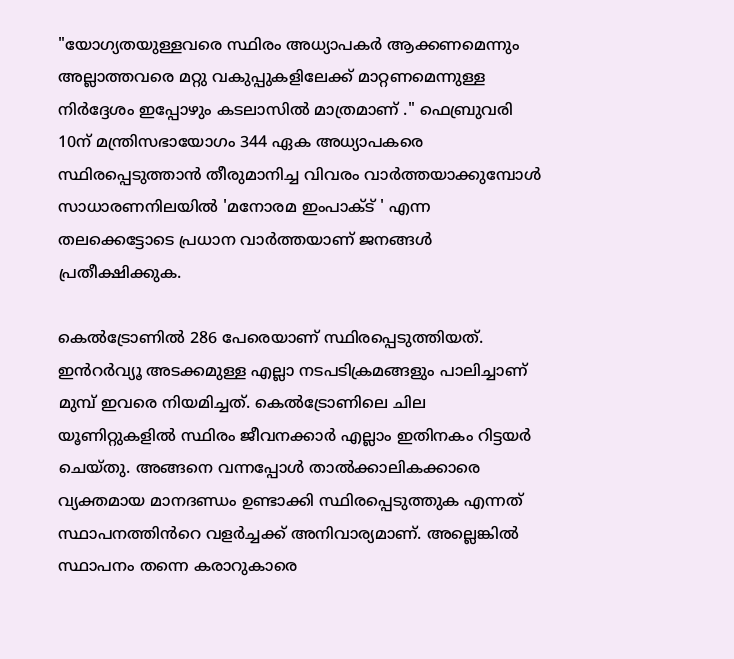"യോഗ്യതയുള്ളവരെ സ്ഥിരം അധ്യാപകർ ആക്കണമെന്നും അല്ലാത്തവരെ മറ്റു വകുപ്പുകളിലേക്ക് മാറ്റണമെന്നുള്ള നിർദ്ദേശം ഇപ്പോഴും കടലാസിൽ മാത്രമാണ് ." ഫെബ്രുവരി 10ന് മന്ത്രിസഭായോഗം 344 ഏക അധ്യാപകരെ സ്ഥിരപ്പെടുത്താൻ തീരുമാനിച്ച വിവരം വാർത്തയാക്കുമ്പോൾ സാധാരണനിലയിൽ 'മനോരമ ഇംപാക്ട് ' എന്ന തലക്കെട്ടോടെ പ്രധാന വാർത്തയാണ് ജനങ്ങൾ പ്രതീക്ഷിക്കുക.

കെൽട്രോണിൽ 286 പേരെയാണ് സ്ഥിരപ്പെടുത്തിയത്. ഇൻറർവ്യൂ അടക്കമുള്ള എല്ലാ നടപടിക്രമങ്ങളും പാലിച്ചാണ് മുമ്പ് ഇവരെ നിയമിച്ചത്. കെൽട്രോണിലെ ചില യൂണിറ്റുകളിൽ സ്ഥിരം ജീവനക്കാർ എല്ലാം ഇതിനകം റിട്ടയർ ചെയ്തു. അങ്ങനെ വന്നപ്പോൾ താൽക്കാലികക്കാരെ വ്യക്തമായ മാനദണ്ഡം ഉണ്ടാക്കി സ്ഥിരപ്പെടുത്തുക എന്നത് സ്ഥാപനത്തിൻറെ വളർച്ചക്ക് അനിവാര്യമാണ്. അല്ലെങ്കിൽ സ്ഥാപനം തന്നെ കരാറുകാരെ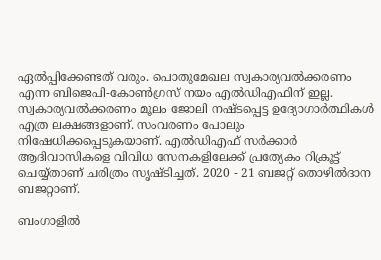ഏൽപ്പിക്കേണ്ടത് വരും. പൊതുമേഖല സ്വകാര്യവൽക്കരണം എന്ന ബിജെപി-കോൺഗ്രസ് നയം എൽഡിഎഫിന് ഇല്ല. സ്വകാര്യവൽക്കരണം മൂലം ജോലി നഷ്ടപ്പെട്ട ഉദ്യോഗാർത്ഥികൾ എത്ര ലക്ഷങ്ങളാണ്. സംവരണം പോലും നിഷേധിക്കപ്പെടുകയാണ്. എൽഡിഎഫ് സർക്കാർ ആദിവാസികളെ വിവിധ സേനകളിലേക്ക് പ്രത്യേകം റിക്രൂട്ട് ചെയ്യ്താണ് ചരിത്രം സൃഷ്ടിച്ചത്. 2020 - 21 ബജറ്റ് തൊഴിൽദാന ബജറ്റാണ്.

ബംഗാളിൽ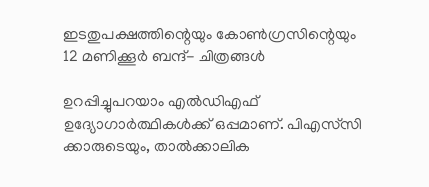ഇടതുപക്ഷത്തിന്റെയും കോൺഗ്രസിന്റെയും 12 മണിക്കൂർ ബന്ദ്- ചിത്രങ്ങൾ

ഉറപ്പിച്ചുപറയാം എൽഡിഎഫ് ഉദ്യോഗാർത്ഥികൾക്ക് ഒപ്പമാണ്. പിഎസ്‌സി ക്കാരുടെയും, താൽക്കാലിക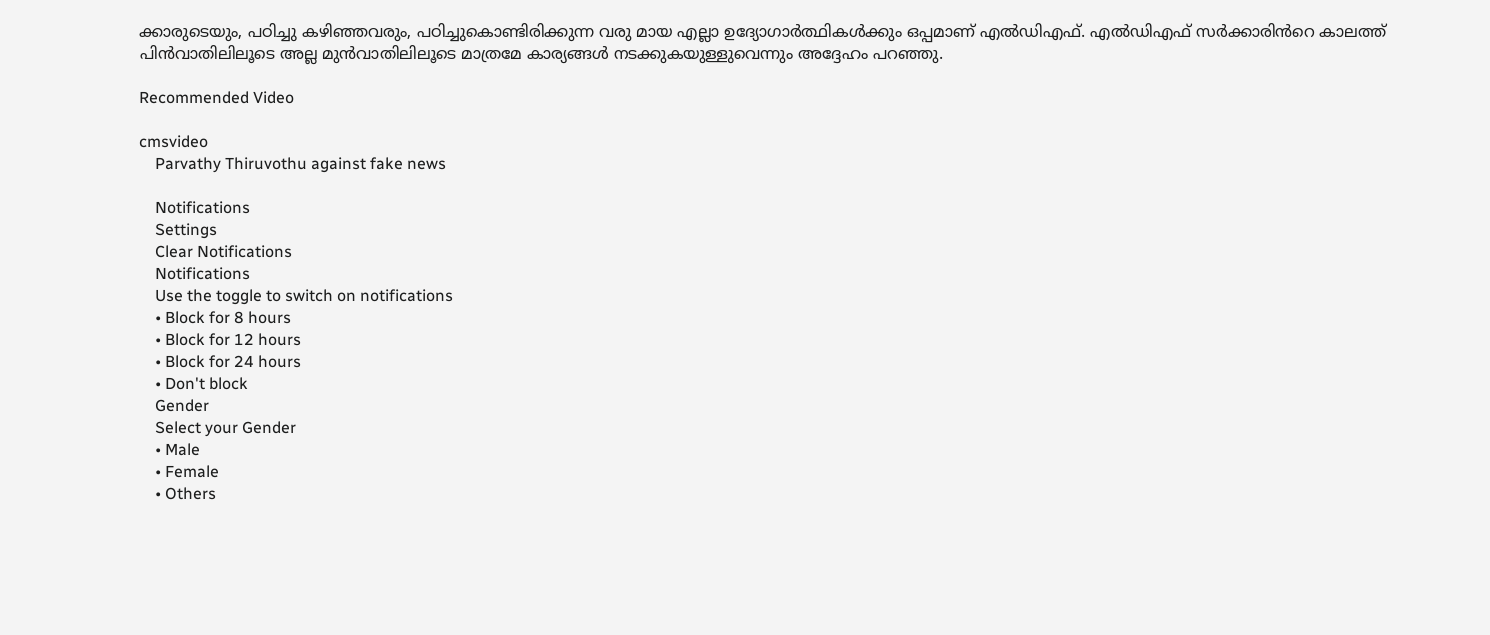ക്കാരുടെയും, പഠിച്ചു കഴിഞ്ഞവരും, പഠിച്ചുകൊണ്ടിരിക്കുന്ന വരു മായ എല്ലാ ഉദ്യോഗാർത്ഥികൾക്കും ഒപ്പമാണ് എൽഡിഎഫ്. എൽഡിഎഫ് സർക്കാരിൻറെ കാലത്ത് പിൻവാതിലിലൂടെ അല്ല മുൻവാതിലിലൂടെ മാത്രമേ കാര്യങ്ങൾ നടക്കുകയുള്ളുവെന്നും അദ്ദേഹം പറഞ്ഞു.

Recommended Video

cmsvideo
    Parvathy Thiruvothu against fake news

    Notifications
    Settings
    Clear Notifications
    Notifications
    Use the toggle to switch on notifications
    • Block for 8 hours
    • Block for 12 hours
    • Block for 24 hours
    • Don't block
    Gender
    Select your Gender
    • Male
    • Female
    • Others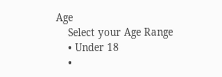Age
    Select your Age Range
    • Under 18
    •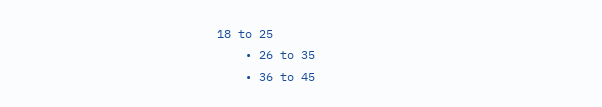18 to 25
    • 26 to 35
    • 36 to 45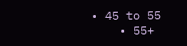• 45 to 55
    • 55+